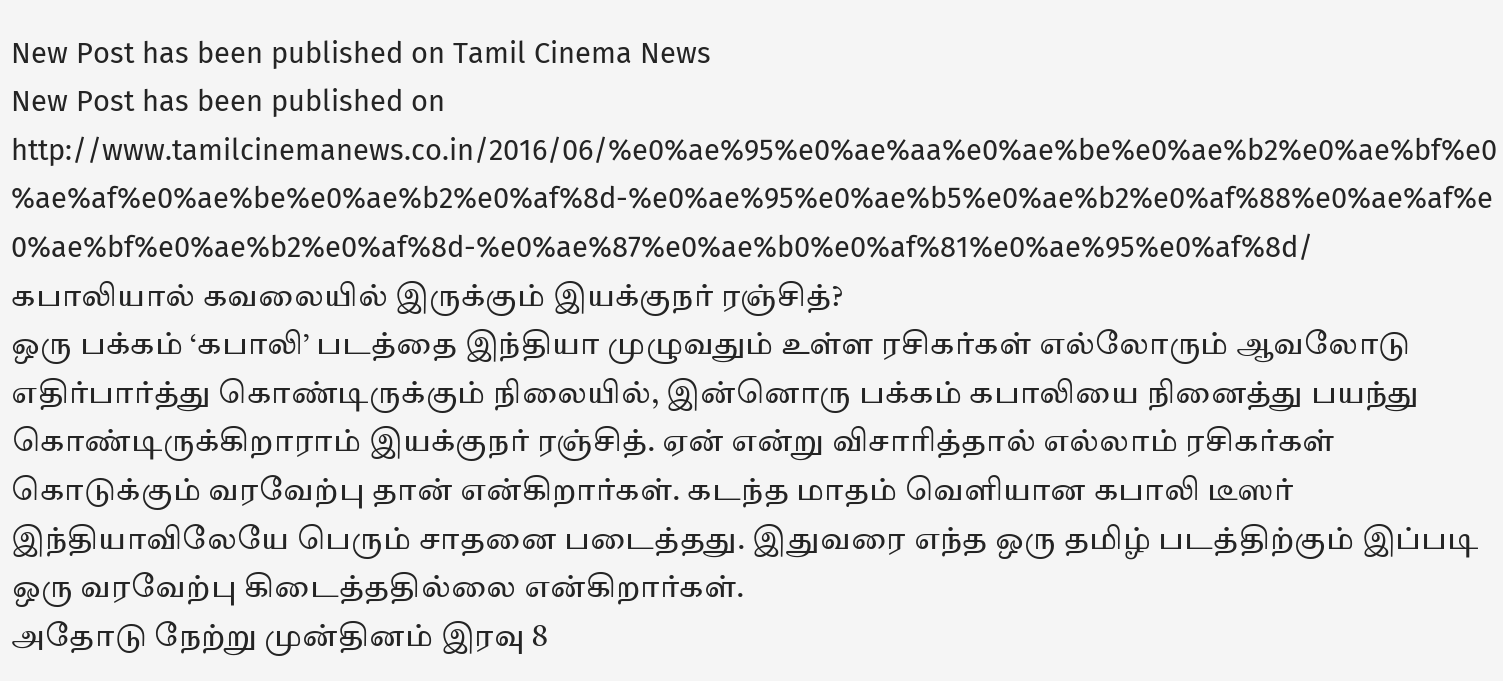New Post has been published on Tamil Cinema News
New Post has been published on http://www.tamilcinemanews.co.in/2016/06/%e0%ae%95%e0%ae%aa%e0%ae%be%e0%ae%b2%e0%ae%bf%e0%ae%af%e0%ae%be%e0%ae%b2%e0%af%8d-%e0%ae%95%e0%ae%b5%e0%ae%b2%e0%af%88%e0%ae%af%e0%ae%bf%e0%ae%b2%e0%af%8d-%e0%ae%87%e0%ae%b0%e0%af%81%e0%ae%95%e0%af%8d/
கபாலியால் கவலையில் இருக்கும் இயக்குநர் ரஞ்சித்?
ஒரு பக்கம் ‘கபாலி’ படத்தை இந்தியா முழுவதும் உள்ள ரசிகர்கள் எல்லோரும் ஆவலோடு எதிர்பார்த்து கொண்டிருக்கும் நிலையில், இன்னொரு பக்கம் கபாலியை நினைத்து பயந்து கொண்டிருக்கிறாராம் இயக்குநர் ரஞ்சித். ஏன் என்று விசாரித்தால் எல்லாம் ரசிகர்கள் கொடுக்கும் வரவேற்பு தான் என்கிறார்கள். கடந்த மாதம் வெளியான கபாலி டீஸர் இந்தியாவிலேயே பெரும் சாதனை படைத்தது. இதுவரை எந்த ஒரு தமிழ் படத்திற்கும் இப்படி ஒரு வரவேற்பு கிடைத்ததில்லை என்கிறார்கள்.
அதோடு நேற்று முன்தினம் இரவு 8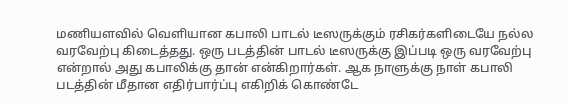மணியளவில் வெளியான கபாலி பாடல் டீஸருக்கும் ரசிகர்களிடையே நல்ல வரவேற்பு கிடைத்தது. ஒரு படத்தின் பாடல் டீஸருக்கு இப்படி ஒரு வரவேற்பு என்றால் அது கபாலிக்கு தான் என்கிறார்கள். ஆக நாளுக்கு நாள் கபாலி படத்தின் மீதான எதிர்பார்ப்பு எகிறிக் கொண்டே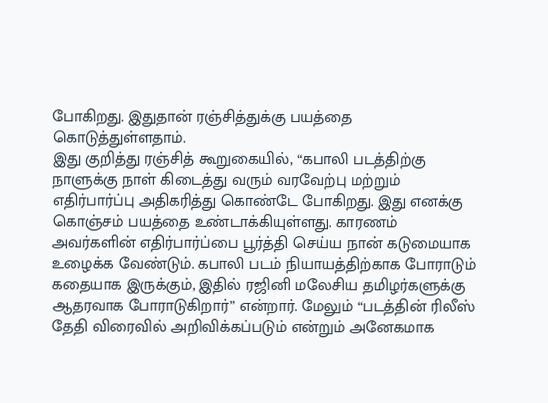போகிறது. இதுதான் ரஞ்சித்துக்கு பயத்தை கொடுத்துள்ளதாம்.
இது குறித்து ரஞ்சித் கூறுகையில், “கபாலி படத்திற்கு நாளுக்கு நாள் கிடைத்து வரும் வரவேற்பு மற்றும் எதிர்பார்ப்பு அதிகரித்து கொண்டே போகிறது. இது எனக்கு கொஞ்சம் பயத்தை உண்டாக்கியுள்ளது. காரணம் அவர்களின் எதிர்பார்ப்பை பூர்த்தி செய்ய நான் கடுமையாக உழைக்க வேண்டும். கபாலி படம் நியாயத்திற்காக போராடும் கதையாக இருக்கும், இதில் ரஜினி மலேசிய தமிழர்களுக்கு ஆதரவாக போராடுகிறார்” என்றார். மேலும் “படத்தின் ரிலீஸ் தேதி விரைவில் அறிவிக்கப்படும் என்றும் அனேகமாக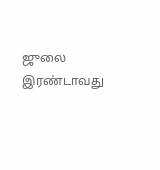ஜுலை இரண்டாவது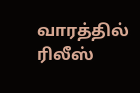வாரத்தில் ரிலீஸ்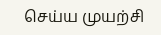செய்ய முயற்சி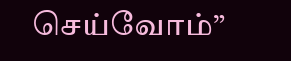செய்வோம்”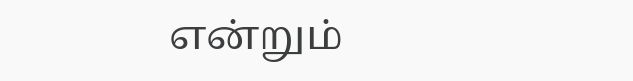என்றும்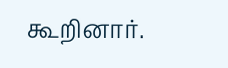கூறினார்.